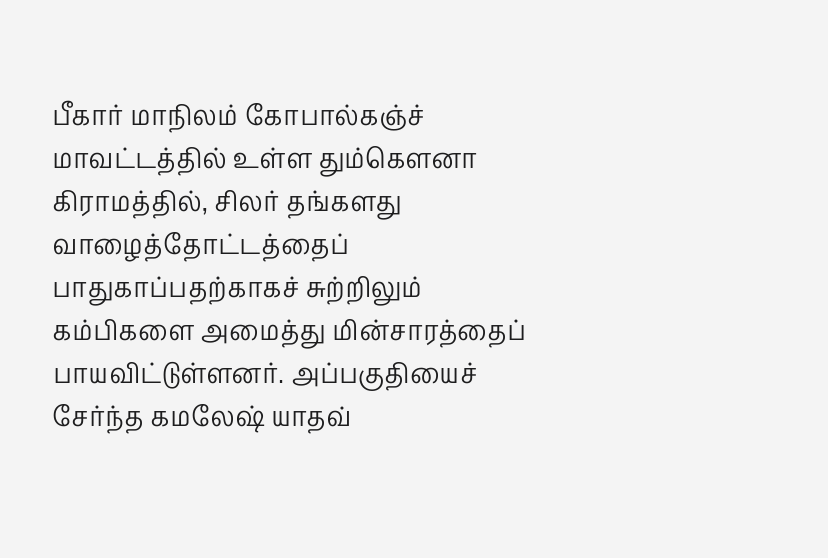பீகார் மாநிலம் கோபால்கஞ்ச் மாவட்டத்தில் உள்ள தும்கௌனா கிராமத்தில், சிலர் தங்களது வாழைத்தோட்டத்தைப் பாதுகாப்பதற்காகச் சுற்றிலும் கம்பிகளை அமைத்து மின்சாரத்தைப் பாயவிட்டுள்ளனர். அப்பகுதியைச் சேர்ந்த கமலேஷ் யாதவ்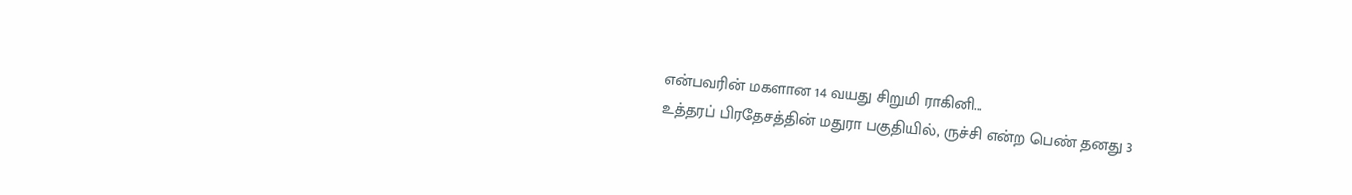என்பவரின் மகளான 14 வயது சிறுமி ராகினி...
உத்தரப் பிரதேசத்தின் மதுரா பகுதியில், ருச்சி என்ற பெண் தனது 3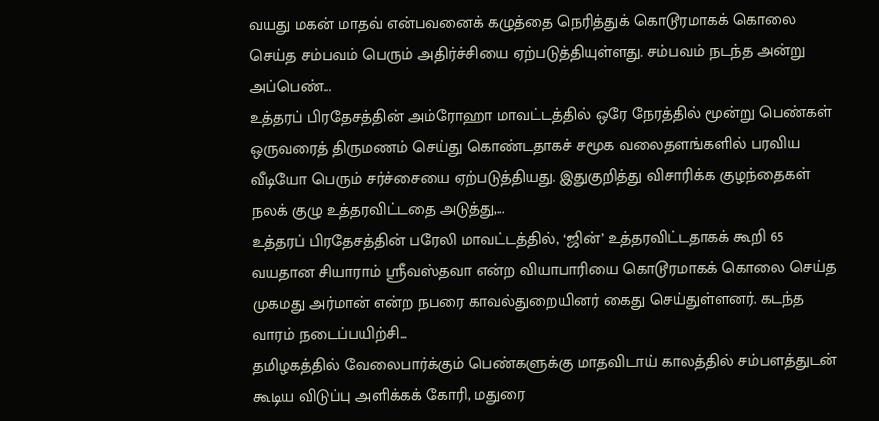வயது மகன் மாதவ் என்பவனைக் கழுத்தை நெரித்துக் கொடூரமாகக் கொலை செய்த சம்பவம் பெரும் அதிர்ச்சியை ஏற்படுத்தியுள்ளது. சம்பவம் நடந்த அன்று அப்பெண்...
உத்தரப் பிரதேசத்தின் அம்ரோஹா மாவட்டத்தில் ஒரே நேரத்தில் மூன்று பெண்கள் ஒருவரைத் திருமணம் செய்து கொண்டதாகச் சமூக வலைதளங்களில் பரவிய வீடியோ பெரும் சர்ச்சையை ஏற்படுத்தியது. இதுகுறித்து விசாரிக்க குழந்தைகள் நலக் குழு உத்தரவிட்டதை அடுத்து,...
உத்தரப் பிரதேசத்தின் பரேலி மாவட்டத்தில், ‘ஜின்’ உத்தரவிட்டதாகக் கூறி 65 வயதான சியாராம் ஸ்ரீவஸ்தவா என்ற வியாபாரியை கொடூரமாகக் கொலை செய்த முகமது அர்மான் என்ற நபரை காவல்துறையினர் கைது செய்துள்ளனர். கடந்த வாரம் நடைப்பயிற்சி...
தமிழகத்தில் வேலைபார்க்கும் பெண்களுக்கு மாதவிடாய் காலத்தில் சம்பளத்துடன் கூடிய விடுப்பு அளிக்கக் கோரி, மதுரை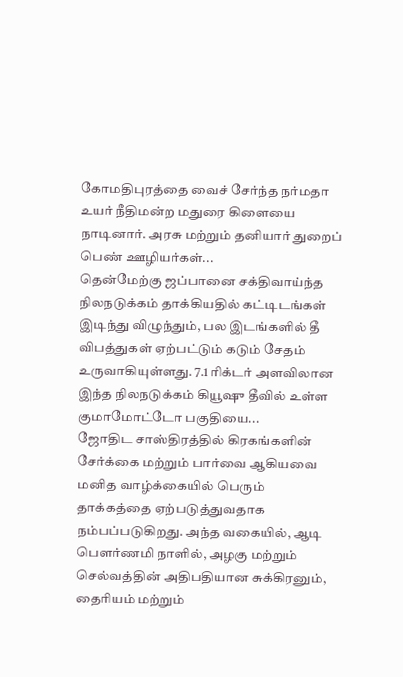கோமதிபுரத்தை வைச் சேர்ந்த நர்மதா உயர் நீதிமன்ற மதுரை கிளையை நாடினார். அரசு மற்றும் தனியார் துறைப் பெண் ஊழியர்கள்...
தென்மேற்கு ஜப்பானை சக்திவாய்ந்த நிலநடுக்கம் தாக்கியதில் கட்டிடங்கள் இடிந்து விழுந்தும், பல இடங்களில் தீ விபத்துகள் ஏற்பட்டும் கடும் சேதம் உருவாகியுள்ளது. 7.1 ரிக்டர் அளவிலான இந்த நிலநடுக்கம் கியூஷு தீவில் உள்ள குமாமோட்டோ பகுதியை...
ஜோதிட சாஸ்திரத்தில் கிரகங்களின் சேர்க்கை மற்றும் பார்வை ஆகியவை மனித வாழ்க்கையில் பெரும் தாக்கத்தை ஏற்படுத்துவதாக நம்பப்படுகிறது. அந்த வகையில், ஆடி பௌர்ணமி நாளில், அழகு மற்றும் செல்வத்தின் அதிபதியான சுக்கிரனும், தைரியம் மற்றும்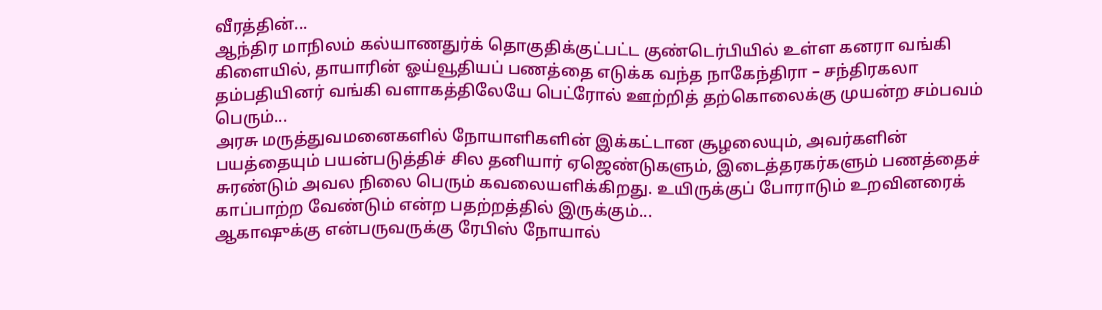வீரத்தின்...
ஆந்திர மாநிலம் கல்யாணதுர்க் தொகுதிக்குட்பட்ட குண்டெர்பியில் உள்ள கனரா வங்கி கிளையில், தாயாரின் ஓய்வூதியப் பணத்தை எடுக்க வந்த நாகேந்திரா – சந்திரகலா தம்பதியினர் வங்கி வளாகத்திலேயே பெட்ரோல் ஊற்றித் தற்கொலைக்கு முயன்ற சம்பவம் பெரும்...
அரசு மருத்துவமனைகளில் நோயாளிகளின் இக்கட்டான சூழலையும், அவர்களின் பயத்தையும் பயன்படுத்திச் சில தனியார் ஏஜெண்டுகளும், இடைத்தரகர்களும் பணத்தைச் சுரண்டும் அவல நிலை பெரும் கவலையளிக்கிறது. உயிருக்குப் போராடும் உறவினரைக் காப்பாற்ற வேண்டும் என்ற பதற்றத்தில் இருக்கும்...
ஆகாஷுக்கு என்பருவருக்கு ரேபிஸ் நோயால்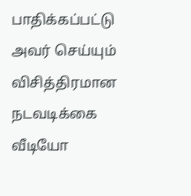பாதிக்கப்பட்டு அவர் செய்யும் விசித்திரமான நடவடிக்கை வீடியோ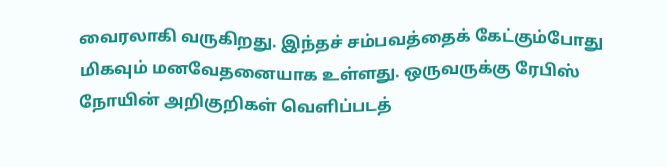வைரலாகி வருகிறது. இந்தச் சம்பவத்தைக் கேட்கும்போது மிகவும் மனவேதனையாக உள்ளது. ஒருவருக்கு ரேபிஸ் நோயின் அறிகுறிகள் வெளிப்படத்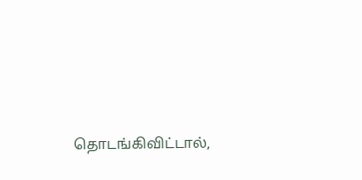தொடங்கிவிட்டால்,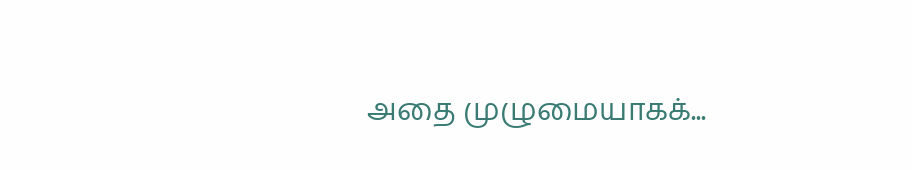அதை முழுமையாகக்...